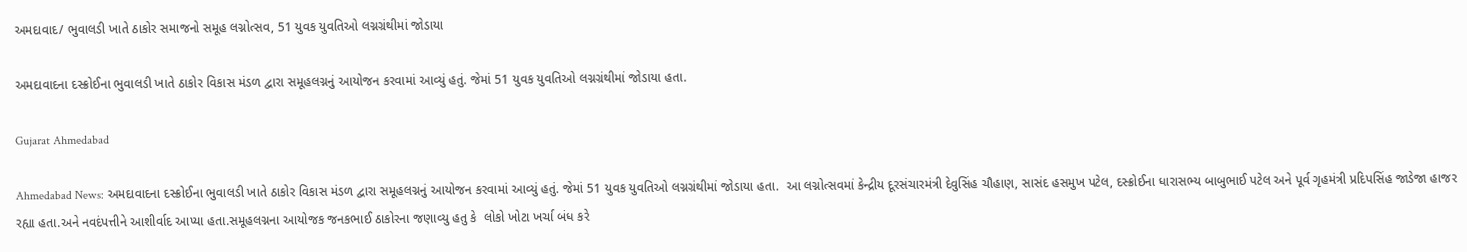અમદાવાદ/ ભુવાલડી ખાતે ઠાકોર સમાજનો સમૂહ લગ્નોત્સવ, 51 યુવક યુવતિઓ લગ્નગ્રંથીમાં જોડાયા

અમદાવાદના દસ્ક્રોઈના ભુવાલડી ખાતે ઠાકોર વિકાસ મંડળ દ્વારા સમૂહલગ્નનું આયોજન કરવામાં આવ્યું હતું. જેમાં 51 યુવક યુવતિઓ લગ્નગ્રંથીમાં જોડાયા હતા.

Gujarat Ahmedabad

Ahmedabad News: અમદાવાદના દસ્ક્રોઈના ભુવાલડી ખાતે ઠાકોર વિકાસ મંડળ દ્વારા સમૂહલગ્નનું આયોજન કરવામાં આવ્યું હતું. જેમાં 51 યુવક યુવતિઓ લગ્નગ્રંથીમાં જોડાયા હતા.  આ લગ્નોત્સવમાં કેન્દ્રીય દૂરસંચારમંત્રી દેવુસિંહ ચૌહાણ, સાસંદ હસમુખ પટેલ, દસ્ક્રોઈના ધારાસભ્ય બાબુભાઈ પટેલ અને પૂર્વ ગૃહમંત્રી પ્રદિપસિંહ જાડેજા હાજર રહ્યા હતા.અને નવદંપત્તીને આશીર્વાદ આપ્યા હતા.સમૂહલગ્નના આયોજક જનકભાઈ ઠાકોરના જણાવ્યુ હતુ કે  લોકો ખોટા ખર્ચા બંધ કરે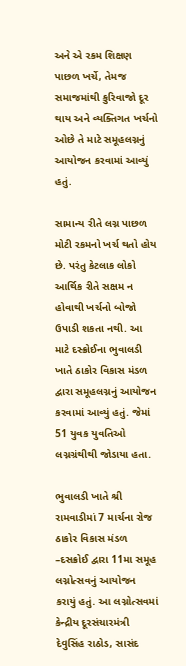અને એ રકમ શિક્ષણ પાછળ ખર્ચે, તેમજ સમાજમાંથી કુરિવાજો દૂર થાય અને વ્યક્તિગત ખર્ચનો ઓછે તે માટે સમૂહલગ્નનું આયોજન કરવામાં આવ્યું હતું.

સામાન્ય રીતે લગ્ન પાછળ મોટી રકમનો ખર્ચ થતો હોય છે. પરંતુ કેટલાક લોકો આર્થિક રીતે સક્ષમ ન હોવાથી ખર્ચનો બોજો ઉપાડી શકતા નથી. આ માટે દસ્ક્રોઈના ભુવાલડી ખાતે ઠાકોર વિકાસ મંડળ દ્વારા સમૂહલગ્નનું આયોજન કરવામાં આવ્યું હતું. જેમાં 51 યુવક યુવતિઓ લગ્નગ્રંથીથી જોડાયા હતા.

ભુવાલડી ખાતે શ્રી રામવાડીમાં 7 માર્ચના રોજ ઠાકોર વિકાસ મંડળ –દસક્રોઈ દ્વારા 11મા સમૂહ લગ્નોત્સવનું આયોજન કરાયું હતું. આ લગ્નોત્સવમાં કેન્દ્રીય દૂરસંચારમંત્રી દેવુસિંહ રાઠોડ, સાસંદ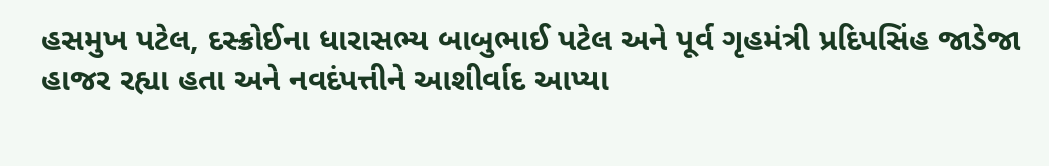હસમુખ પટેલ, દસ્ક્રોઈના ધારાસભ્ય બાબુભાઈ પટેલ અને પૂર્વ ગૃહમંત્રી પ્રદિપસિંહ જાડેજા હાજર રહ્યા હતા અને નવદંપત્તીને આશીર્વાદ આપ્યા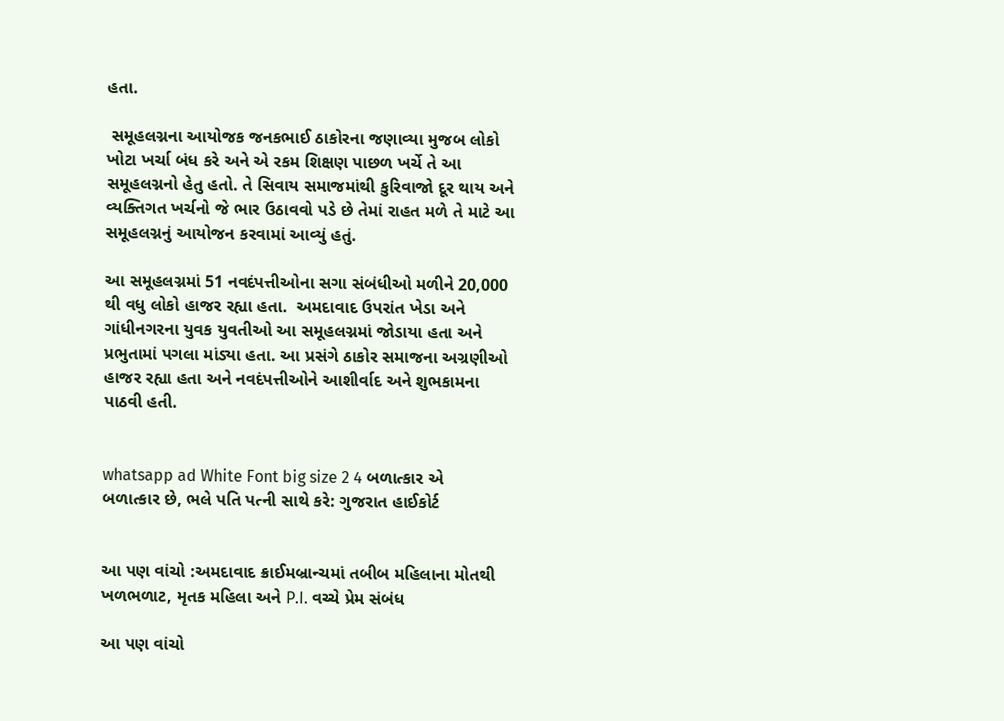હતા.

 સમૂહલગ્નના આયોજક જનકભાઈ ઠાકોરના જણાવ્યા મુજબ લોકો ખોટા ખર્ચા બંધ કરે અને એ રકમ શિક્ષણ પાછળ ખર્ચે તે આ સમૂહલગ્નનો હેતુ હતો. તે સિવાય સમાજમાંથી કુરિવાજો દૂર થાય અને વ્યક્તિગત ખર્ચનો જે ભાર ઉઠાવવો પડે છે તેમાં રાહત મળે તે માટે આ સમૂહલગ્નનું આયોજન કરવામાં આવ્યું હતું.

આ સમૂહલગ્નમાં 51 નવદંપત્તીઓના સગા સંબંધીઓ મળીને 20,000 થી વધુ લોકો હાજર રહ્યા હતા.  અમદાવાદ ઉપરાંત ખેડા અને ગાંધીનગરના યુવક યુવતીઓ આ સમૂહલગ્નમાં જોડાયા હતા અને પ્રભુતામાં પગલા માંડ્યા હતા. આ પ્રસંગે ઠાકોર સમાજના અગ્રણીઓ હાજર રહ્યા હતા અને નવદંપત્તીઓને આશીર્વાદ અને શુભકામના પાઠવી હતી.


whatsapp ad White Font big size 2 4 બળાત્કાર એ બળાત્કાર છે, ભલે પતિ પત્ની સાથે કરે: ગુજરાત હાઈકોર્ટ


આ પણ વાંચો :અમદાવાદ ક્રાઈમબ્રાન્ચમાં તબીબ મહિલાના મોતથી ખળભળાટ, મૃતક મહિલા અને P.I. વચ્ચે પ્રેમ સંબંધ

આ પણ વાંચો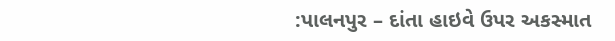:પાલનપુર – દાંતા હાઇવે ઉપર અકસ્માત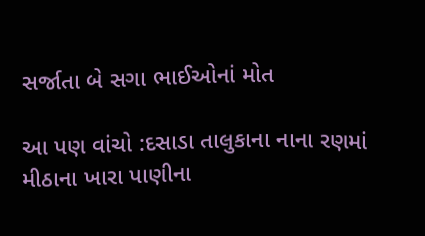સર્જાતા બે સગા ભાઈઓનાં મોત

આ પણ વાંચો :દસાડા તાલુકાના નાના રણમાં મીઠાના ખારા પાણીના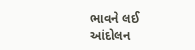ભાવને લઈ આંદોલન